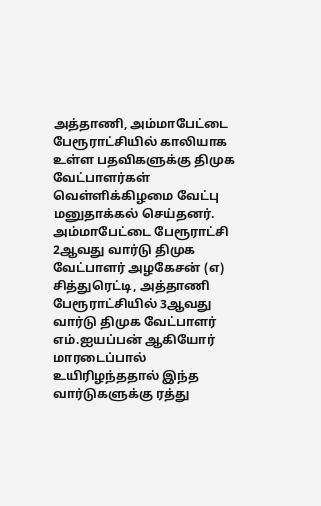அத்தாணி, அம்மாபேட்டை பேரூராட்சியில் காலியாக உள்ள பதவிகளுக்கு திமுக வேட்பாளர்கள் வெள்ளிக்கிழமை வேட்பு மனுதாக்கல் செய்தனர்.
அம்மாபேட்டை பேரூராட்சி 2ஆவது வார்டு திமுக வேட்பாளர் அழகேசன் (எ) சித்துரெட்டி, அத்தாணி பேரூராட்சியில் 3ஆவது வார்டு திமுக வேட்பாளர் எம்.ஐயப்பன் ஆகியோர் மாரடைப்பால் உயிரிழந்ததால் இந்த வார்டுகளுக்கு ரத்து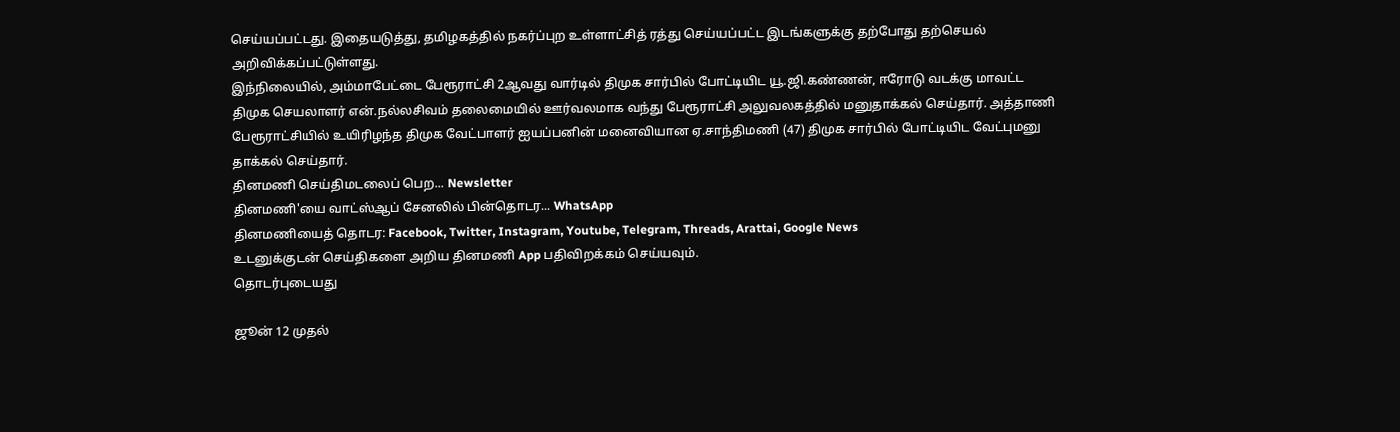செய்யப்பட்டது. இதையடுத்து, தமிழகத்தில் நகர்ப்புற உள்ளாட்சித் ரத்து செய்யப்பட்ட இடங்களுக்கு தற்போது தற்செயல் அறிவிக்கப்பட்டுள்ளது.
இந்நிலையில், அம்மாபேட்டை பேரூராட்சி 2ஆவது வார்டில் திமுக சார்பில் போட்டியிட யூ.ஜி.கண்ணன், ஈரோடு வடக்கு மாவட்ட திமுக செயலாளர் என்.நல்லசிவம் தலைமையில் ஊர்வலமாக வந்து பேரூராட்சி அலுவலகத்தில் மனுதாக்கல் செய்தார். அத்தாணி பேரூராட்சியில் உயிரிழந்த திமுக வேட்பாளர் ஐயப்பனின் மனைவியான ஏ.சாந்திமணி (47) திமுக சார்பில் போட்டியிட வேட்புமனு தாக்கல் செய்தார்.
தினமணி செய்திமடலைப் பெற... Newsletter
தினமணி'யை வாட்ஸ்ஆப் சேனலில் பின்தொடர... WhatsApp
தினமணியைத் தொடர: Facebook, Twitter, Instagram, Youtube, Telegram, Threads, Arattai, Google News
உடனுக்குடன் செய்திகளை அறிய தினமணி App பதிவிறக்கம் செய்யவும்.
தொடர்புடையது

ஜூன் 12 முதல்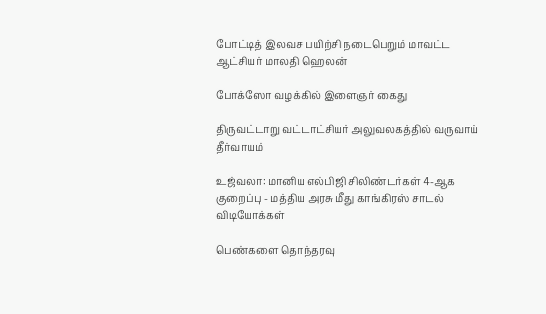போட்டித் இலவச பயிற்சி நடைபெறும் மாவட்ட ஆட்சியர் மாலதி ஹெலன்

போக்ஸோ வழக்கில் இளைஞர் கைது

திருவட்டாறு வட்டாட்சியர் அலுவலகத்தில் வருவாய் தீர்வாயம்

உஜ்வலா: மானிய எல்பிஜி சிலிண்டர்கள் 4-ஆக குறைப்பு - மத்திய அரசு மீது காங்கிரஸ் சாடல்
விடியோக்கள்

பெண்களை தொந்தரவு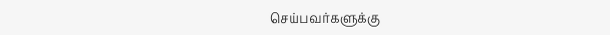செய்பவர்களுக்கு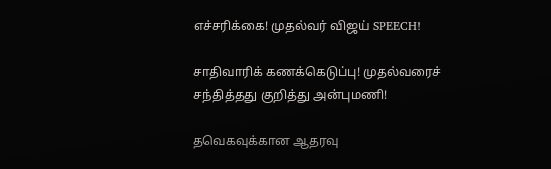எச்சரிக்கை! முதல்வர் விஜய் SPEECH!

சாதிவாரிக் கணக்கெடுப்பு! முதல்வரைச் சந்தித்தது குறித்து அன்புமணி!

தவெகவுக்கான ஆதரவு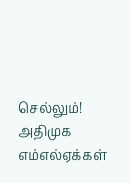செல்லும்! அதிமுக எம்எல்ஏக்கள்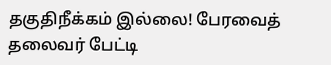தகுதிநீக்கம் இல்லை! பேரவைத் தலைவர் பேட்டி